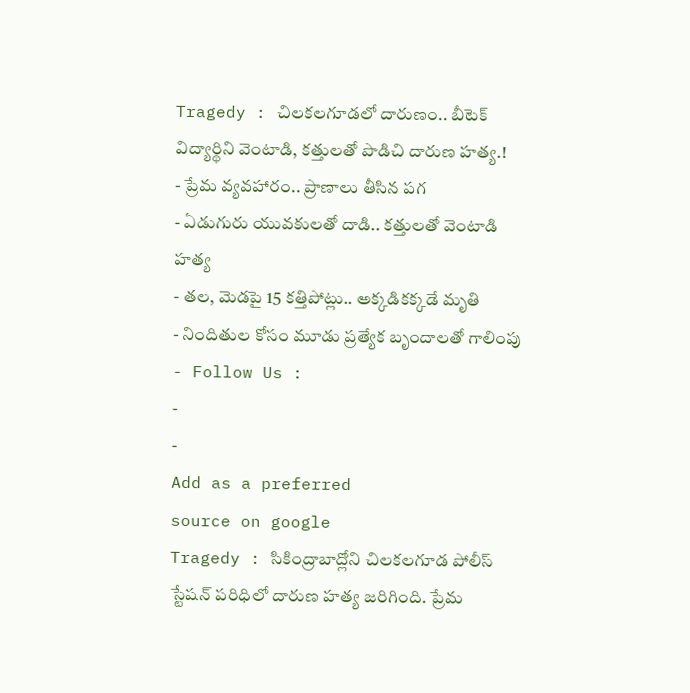Tragedy : చిలకలగూడలో దారుణం.. బీటెక్ విద్యార్థిని వెంటాడి, కత్తులతో పొడిచి దారుణ హత్య.!
- ప్రేమ వ్యవహారం.. ప్రాణాలు తీసిన పగ
- ఏడుగురు యువకులతో దాడి.. కత్తులతో వెంటాడి హత్య
- తల, మెడపై 15 కత్తిపోట్లు.. అక్కడికక్కడే మృతి
- నిందితుల కోసం మూడు ప్రత్యేక బృందాలతో గాలింపు
- Follow Us :
-
-
Add as a preferred
source on google
Tragedy : సికింద్రాబాద్లోని చిలకలగూడ పోలీస్ స్టేషన్ పరిధిలో దారుణ హత్య జరిగింది. ప్రేమ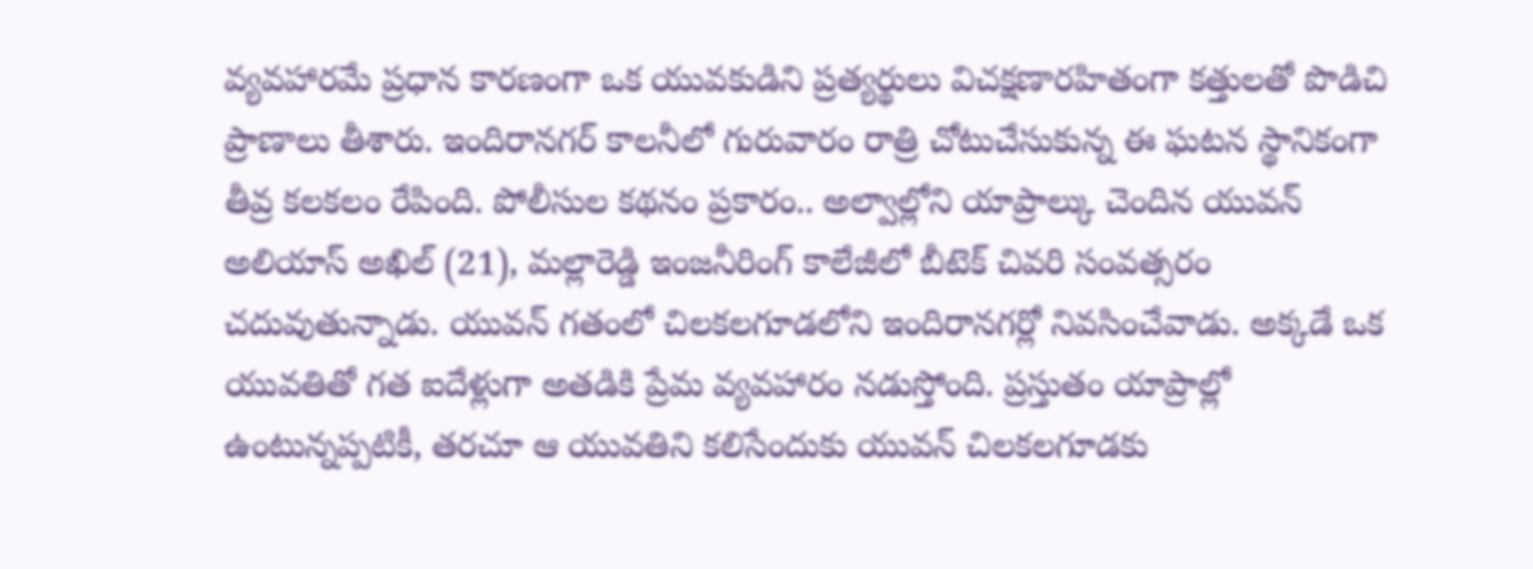వ్యవహారమే ప్రధాన కారణంగా ఒక యువకుడిని ప్రత్యర్థులు విచక్షణారహితంగా కత్తులతో పొడిచి ప్రాణాలు తీశారు. ఇందిరానగర్ కాలనీలో గురువారం రాత్రి చోటుచేసుకున్న ఈ ఘటన స్థానికంగా తీవ్ర కలకలం రేపింది. పోలీసుల కథనం ప్రకారం.. అల్వాల్లోని యాప్రాల్కు చెందిన యువన్ అలియాస్ అఖిల్ (21), మల్లారెడ్డి ఇంజనీరింగ్ కాలేజీలో బీటెక్ చివరి సంవత్సరం చదువుతున్నాడు. యువన్ గతంలో చిలకలగూడలోని ఇందిరానగర్లో నివసించేవాడు. అక్కడే ఒక యువతితో గత ఐదేళ్లుగా అతడికి ప్రేమ వ్యవహారం నడుస్తోంది. ప్రస్తుతం యాప్రాల్లో ఉంటున్నప్పటికీ, తరచూ ఆ యువతిని కలిసేందుకు యువన్ చిలకలగూడకు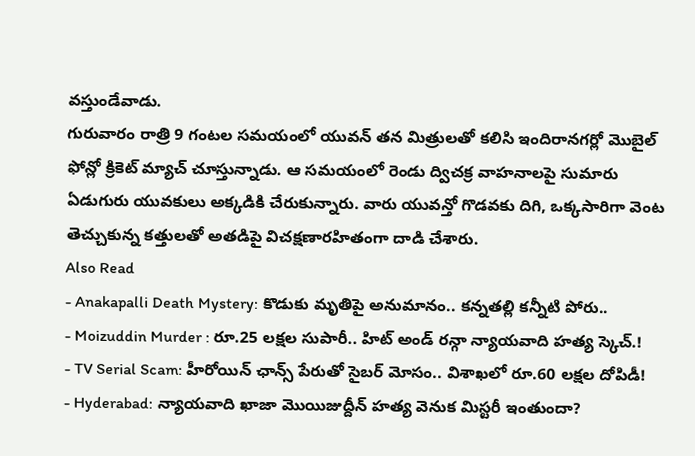వస్తుండేవాడు.
గురువారం రాత్రి 9 గంటల సమయంలో యువన్ తన మిత్రులతో కలిసి ఇందిరానగర్లో మొబైల్ ఫోన్లో క్రికెట్ మ్యాచ్ చూస్తున్నాడు. ఆ సమయంలో రెండు ద్విచక్ర వాహనాలపై సుమారు ఏడుగురు యువకులు అక్కడికి చేరుకున్నారు. వారు యువన్తో గొడవకు దిగి, ఒక్కసారిగా వెంట తెచ్చుకున్న కత్తులతో అతడిపై విచక్షణారహితంగా దాడి చేశారు.
Also Read
- Anakapalli Death Mystery: కొడుకు మృతిపై అనుమానం.. కన్నతల్లి కన్నీటి పోరు..
- Moizuddin Murder : రూ.25 లక్షల సుపారీ.. హిట్ అండ్ రన్గా న్యాయవాది హత్య స్కెచ్.!
- TV Serial Scam: హీరోయిన్ ఛాన్స్ పేరుతో సైబర్ మోసం.. విశాఖలో రూ.60 లక్షల దోపిడీ!
- Hyderabad: న్యాయవాది ఖాజా మొయిజుద్దీన్ హత్య వెనుక మిస్టరీ ఇంతుందా?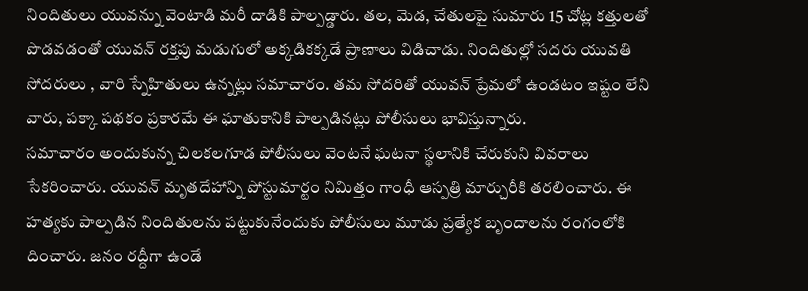నిందితులు యువన్ను వెంటాడి మరీ దాడికి పాల్పడ్డారు. తల, మెడ, చేతులపై సుమారు 15 చోట్ల కత్తులతో పొడవడంతో యువన్ రక్తపు మడుగులో అక్కడికక్కడే ప్రాణాలు విడిచాడు. నిందితుల్లో సదరు యువతి సోదరులు , వారి స్నేహితులు ఉన్నట్లు సమాచారం. తమ సోదరితో యువన్ ప్రేమలో ఉండటం ఇష్టం లేని వారు, పక్కా పథకం ప్రకారమే ఈ ఘాతుకానికి పాల్పడినట్లు పోలీసులు భావిస్తున్నారు.
సమాచారం అందుకున్న చిలకలగూడ పోలీసులు వెంటనే ఘటనా స్థలానికి చేరుకుని వివరాలు సేకరించారు. యువన్ మృతదేహాన్ని పోస్టుమార్టం నిమిత్తం గాంధీ ఆస్పత్రి మార్చురీకి తరలించారు. ఈ హత్యకు పాల్పడిన నిందితులను పట్టుకునేందుకు పోలీసులు మూడు ప్రత్యేక బృందాలను రంగంలోకి దించారు. జనం రద్దీగా ఉండే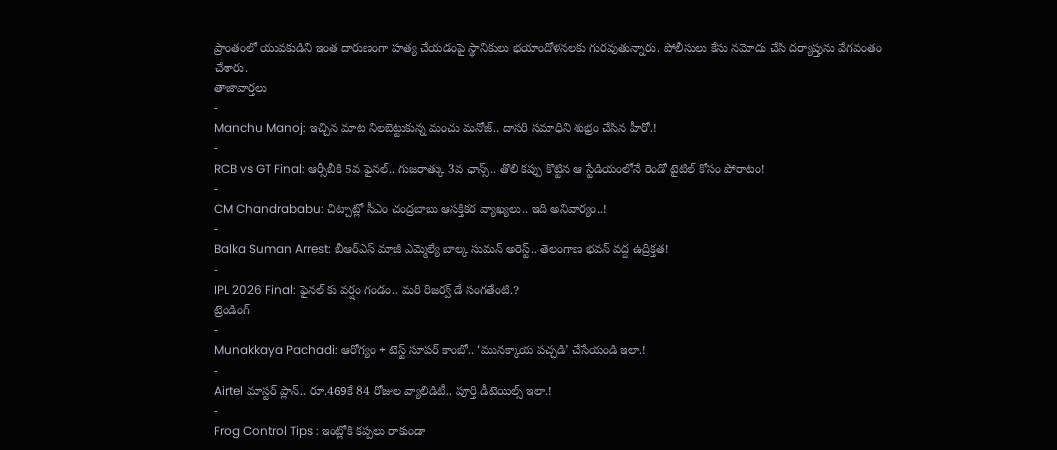ప్రాంతంలో యువకుడిని ఇంత దారుణంగా హత్య చేయడంపై స్థానికులు భయాందోళనలకు గురవుతున్నారు. పోలీసులు కేసు నమోదు చేసి దర్యాప్తును వేగవంతం చేశారు.
తాజావార్తలు
-
Manchu Manoj: ఇచ్చిన మాట నిలబెట్టుకున్న మంచు మనోజ్.. దాసరి సమాధిని శుభ్రం చేసిన హీరో.!
-
RCB vs GT Final: ఆర్సీబీకి 5వ ఫైనల్.. గుజరాత్కు 3వ ఛాన్స్.. తొలి కప్పు కొట్టిన ఆ స్టేడియంలోనే రెండో టైటిల్ కోసం పోరాటం!
-
CM Chandrababu: చిట్చాట్లో సీఎం చంద్రబాబు ఆసక్తికర వ్యాఖ్యలు.. ఇది అనివార్యం..!
-
Balka Suman Arrest: బీఆర్ఎస్ మాజీ ఎమ్మెల్యే బాల్క సుమన్ అరెస్ట్.. తెలంగాణ భవన్ వద్ద ఉద్రిక్తత!
-
IPL 2026 Final: ఫైనల్ కు వర్షం గండం.. మరి రిజర్వ్ డే సంగతేంటి.?
ట్రెండింగ్
-
Munakkaya Pachadi: ఆరోగ్యం + టెస్ట్ సూపర్ కాంబో.. ‘మునక్కాయ పచ్చడి’ చేసేయండి ఇలా.!
-
Airtel మాస్టర్ ప్లాన్.. రూ.469కే 84 రోజుల వ్యాలిడిటీ.. పూర్తి డీటెయిల్స్ ఇలా.!
-
Frog Control Tips : ఇంట్లోకి కప్పలు రాకుండా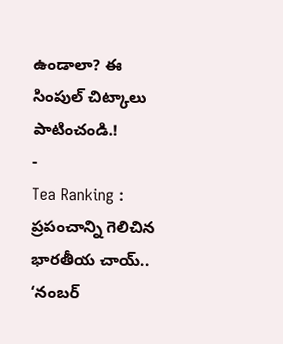ఉండాలా? ఈ సింపుల్ చిట్కాలు పాటించండి.!
-
Tea Ranking : ప్రపంచాన్ని గెలిచిన భారతీయ చాయ్.. ‘నంబర్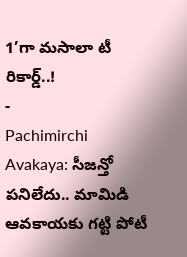1’గా మసాలా టీ రికార్డ్..!
-
Pachimirchi Avakaya: సీజన్తో పనిలేదు.. మామిడి ఆవకాయకు గట్టి పోటీ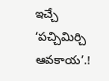ఇచ్చే ‘పచ్చిమిర్చి ఆవకాయ’.!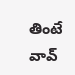తింటే వావ్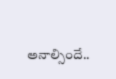అనాల్సిందే..